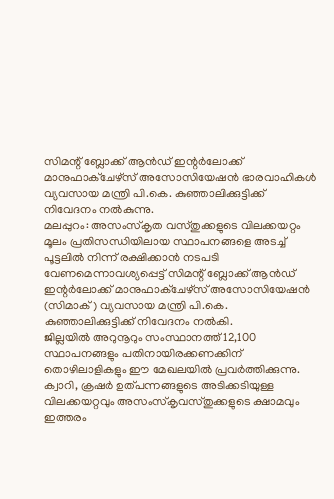സിമന്റ് ബ്ലോക്ക് ആൻഡ് ഇന്റർലോക്ക് മാനുഫാക്ചേഴ്സ് അസോസിയേഷൻ ഭാരവാഹികൾ വ്യവസായ മന്ത്രി പി.കെ. കുഞ്ഞാലിക്കുട്ടിക്ക് നിവേദനം നൽകുന്നു.
മലപ്പുറം: അസംസ്കൃത വസ്തുക്കളുടെ വിലക്കയറ്റം മൂലം പ്രതിസന്ധിയിലായ സ്ഥാപനങ്ങളെ അടച്ച് പൂട്ടലിൽ നിന്ന് രക്ഷിക്കാൻ നടപടി വേണമെന്നാവശ്യപ്പെട്ട് സിമന്റ് ബ്ലോക്ക് ആൻഡ് ഇന്റർലോക്ക് മാനുഫാക്ചേഴ്സ് അസോസിയേഷൻ (സിമാക്) വ്യവസായ മന്ത്രി പി.കെ. കുഞ്ഞാലിക്കുട്ടിക്ക് നിവേദനം നൽകി.
ജില്ലയിൽ അറുനൂറും സംസ്ഥാനത്ത് 12,100 സ്ഥാപനങ്ങളും പതിനായിരക്കണക്കിന് തൊഴിലാളികളും ഈ മേഖലയിൽ പ്രവർത്തിക്കുന്നു. ക്വാറി, ക്രഷർ ഉത്പന്നങ്ങളുടെ അടിക്കടിയുള്ള വിലക്കയറ്റവും അസംസ്കൃവസ്തുക്കളുടെ ക്ഷാമവും ഇത്തരം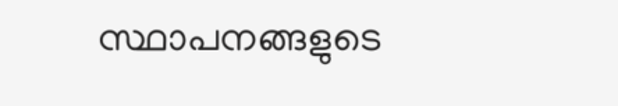സ്ഥാപനങ്ങളുടെ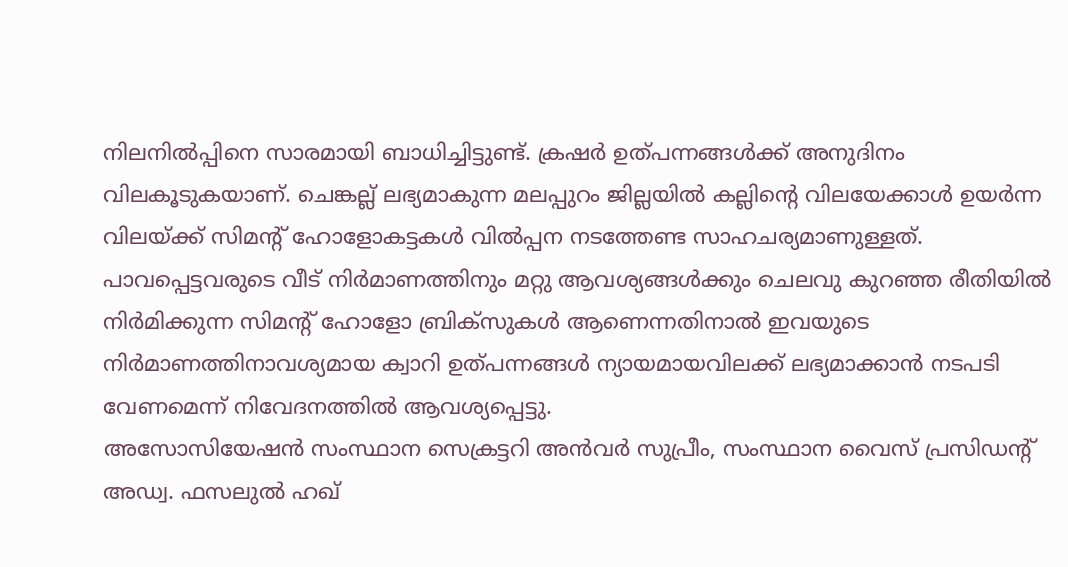നിലനിൽപ്പിനെ സാരമായി ബാധിച്ചിട്ടുണ്ട്. ക്രഷർ ഉത്പന്നങ്ങൾക്ക് അനുദിനം വിലകൂടുകയാണ്. ചെങ്കല്ല് ലഭ്യമാകുന്ന മലപ്പുറം ജില്ലയിൽ കല്ലിന്റെ വിലയേക്കാൾ ഉയർന്ന വിലയ്ക്ക് സിമന്റ് ഹോളോകട്ടകൾ വിൽപ്പന നടത്തേണ്ട സാഹചര്യമാണുള്ളത്.
പാവപ്പെട്ടവരുടെ വീട് നിർമാണത്തിനും മറ്റു ആവശ്യങ്ങൾക്കും ചെലവു കുറഞ്ഞ രീതിയിൽ നിർമിക്കുന്ന സിമന്റ് ഹോളോ ബ്രിക്സുകൾ ആണെന്നതിനാൽ ഇവയുടെ നിർമാണത്തിനാവശ്യമായ ക്വാറി ഉത്പന്നങ്ങൾ ന്യായമായവിലക്ക് ലഭ്യമാക്കാൻ നടപടി വേണമെന്ന് നിവേദനത്തിൽ ആവശ്യപ്പെട്ടു.
അസോസിയേഷൻ സംസ്ഥാന സെക്രട്ടറി അൻവർ സുപ്രീം, സംസ്ഥാന വൈസ് പ്രസിഡന്റ് അഡ്വ. ഫസലുൽ ഹഖ്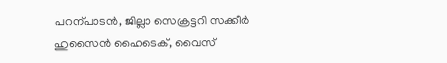പറന്പാടൻ, ജില്ലാ സെക്രട്ടറി സക്കീർ ഹുസൈൻ ഹൈടെക്, വൈസ്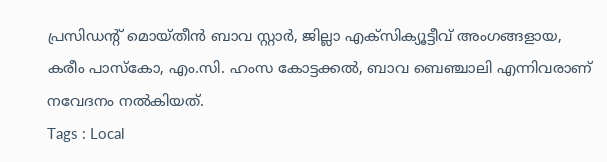പ്രസിഡന്റ് മൊയ്തീൻ ബാവ സ്റ്റാർ, ജില്ലാ എക്സിക്യൂട്ടീവ് അംഗങ്ങളായ, കരീം പാസ്കോ, എം.സി. ഹംസ കോട്ടക്കൽ, ബാവ ബെഞ്ചാലി എന്നിവരാണ് നവേദനം നൽകിയത്.
Tags : Local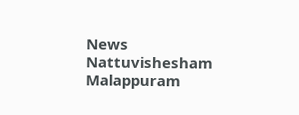News Nattuvishesham Malappuram